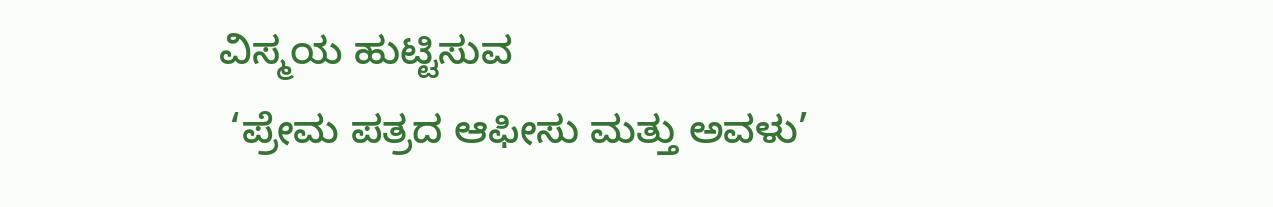ವಿಸ್ಮಯ ಹುಟ್ಟಿಸುವ
 ‘ಪ್ರೇಮ ಪತ್ರದ ಆಫೀಸು ಮತ್ತು ಅವಳು’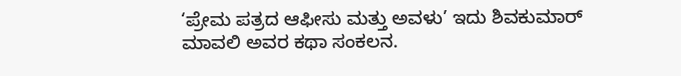‘ಪ್ರೇಮ ಪತ್ರದ ಆಫೀಸು ಮತ್ತು ಅವಳು’ ಇದು ಶಿವಕುಮಾರ್ ಮಾವಲಿ ಅವರ ಕಥಾ ಸಂಕಲನ.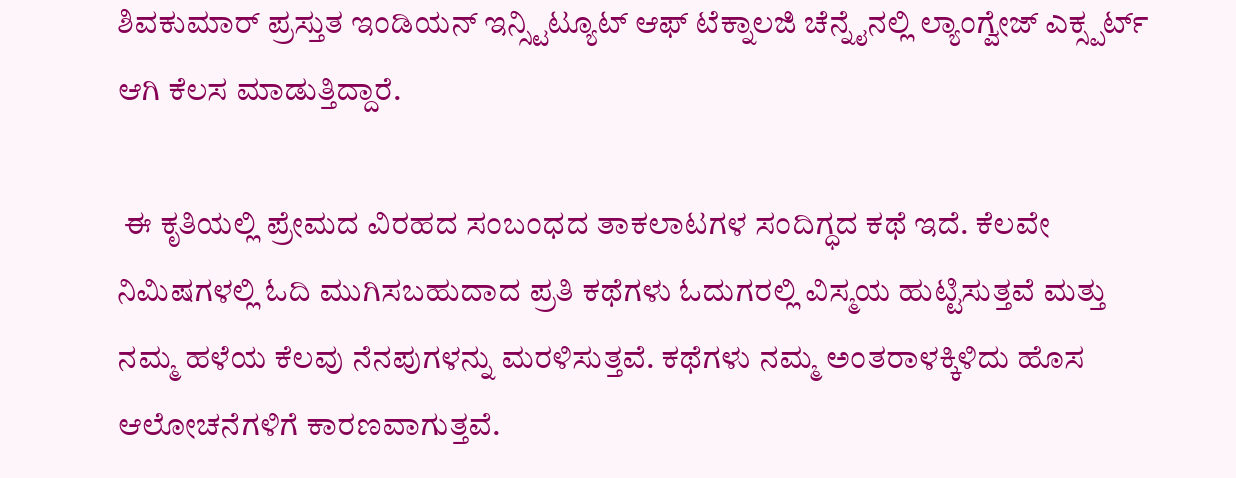ಶಿವಕುಮಾರ್ ಪ್ರಸ್ತುತ ಇಂಡಿಯನ್ ಇನ್ಸ್ಟಿಟ್ಯೂಟ್ ಆಫ್ ಟೆಕ್ನಾಲಜಿ ಚೆನ್ನೈನಲ್ಲಿ ಲ್ಯಾಂಗ್ವೇಜ್ ಎಕ್ಸ್ಪರ್ಟ್ ಆಗಿ ಕೆಲಸ ಮಾಡುತ್ತಿದ್ದಾರೆ.

 ಈ ಕೃತಿಯಲ್ಲಿ ಪ್ರೇಮದ ವಿರಹದ ಸಂಬಂಧದ ತಾಕಲಾಟಗಳ ಸಂದಿಗ್ಧದ ಕಥೆ ಇದೆ. ಕೆಲವೇ ನಿಮಿಷಗಳಲ್ಲಿ ಓದಿ ಮುಗಿಸಬಹುದಾದ ಪ್ರತಿ ಕಥೆಗಳು ಓದುಗರಲ್ಲಿ ವಿಸ್ಮಯ ಹುಟ್ಟಿಸುತ್ತವೆ ಮತ್ತು ನಮ್ಮ ಹಳೆಯ ಕೆಲವು ನೆನಪುಗಳನ್ನು ಮರಳಿಸುತ್ತವೆ. ಕಥೆಗಳು ನಮ್ಮ ಅಂತರಾಳಕ್ಕಿಳಿದು ಹೊಸ ಆಲೋಚನೆಗಳಿಗೆ ಕಾರಣವಾಗುತ್ತವೆ.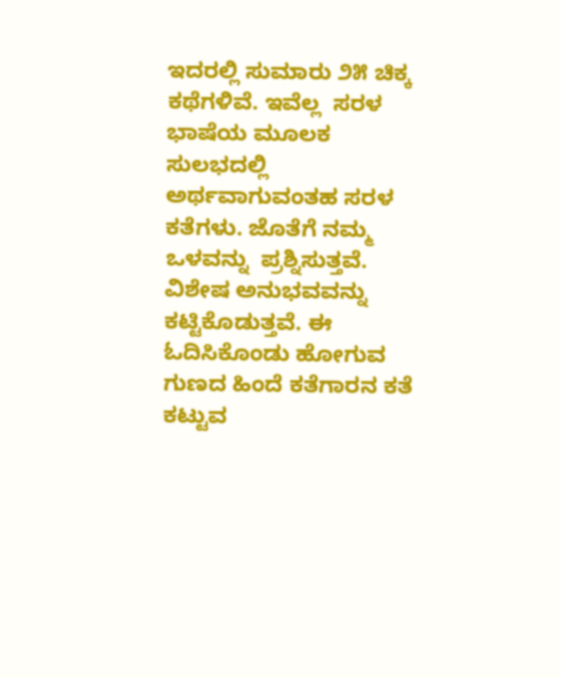ಇದರಲ್ಲಿ ಸುಮಾರು ೨೫ ಚಿಕ್ಕ ಕಥೆಗಳಿವೆ. ಇವೆಲ್ಲ  ಸರಳ ಭಾಷೆಯ ಮೂಲಕ ಸುಲಭದಲ್ಲಿ ಅರ್ಥವಾಗುವಂತಹ ಸರಳ ಕತೆಗಳು. ಜೊತೆಗೆ ನಮ್ಮ ಒಳವನ್ನು  ಪ್ರಶ್ನಿಸುತ್ತವೆ. ವಿಶೇಷ ಅನುಭವವನ್ನು ಕಟ್ಟಿಕೊಡುತ್ತವೆ. ಈ ಓದಿಸಿಕೊಂಡು ಹೋಗುವ ಗುಣದ ಹಿಂದೆ ಕತೆಗಾರನ ಕತೆ ಕಟ್ಟುವ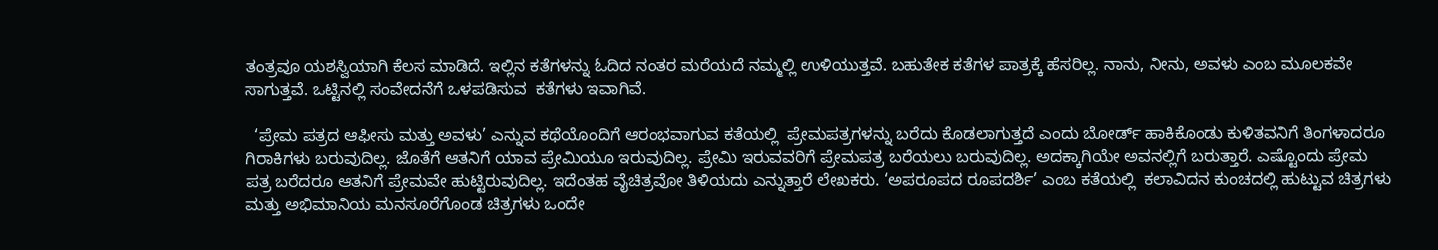ತಂತ್ರವೂ ಯಶಸ್ವಿಯಾಗಿ ಕೆಲಸ ಮಾಡಿದೆ. ಇಲ್ಲಿನ ಕತೆಗಳನ್ನು ಓದಿದ ನಂತರ ಮರೆಯದೆ ನಮ್ಮಲ್ಲಿ ಉಳಿಯುತ್ತವೆ. ಬಹುತೇಕ ಕತೆಗಳ ಪಾತ್ರಕ್ಕೆ ಹೆಸರಿಲ್ಲ. ನಾನು, ನೀನು, ಅವಳು ಎಂಬ ಮೂಲಕವೇ ಸಾಗುತ್ತವೆ. ಒಟ್ಟಿನಲ್ಲಿ ಸಂವೇದನೆಗೆ ಒಳಪಡಿಸುವ  ಕತೆಗಳು ಇವಾಗಿವೆ.

  ‘ಪ್ರೇಮ ಪತ್ರದ ಆಫೀಸು ಮತ್ತು ಅವಳು’ ಎನ್ನುವ ಕಥೆಯೊಂದಿಗೆ ಆರಂಭವಾಗುವ ಕತೆಯಲ್ಲಿ  ಪ್ರೇಮಪತ್ರಗಳನ್ನು ಬರೆದು ಕೊಡಲಾಗುತ್ತದೆ ಎಂದು ಬೋರ್ಡ್ ಹಾಕಿಕೊಂಡು ಕುಳಿತವನಿಗೆ ತಿಂಗಳಾದರೂ ಗಿರಾಕಿಗಳು ಬರುವುದಿಲ್ಲ. ಜೊತೆಗೆ ಆತನಿಗೆ ಯಾವ ಪ್ರೇಮಿಯೂ ಇರುವುದಿಲ್ಲ. ಪ್ರೇಮಿ ಇರುವವರಿಗೆ ಪ್ರೇಮಪತ್ರ ಬರೆಯಲು ಬರುವುದಿಲ್ಲ. ಅದಕ್ಕಾಗಿಯೇ ಅವನಲ್ಲಿಗೆ ಬರುತ್ತಾರೆ. ಎಷ್ಟೊಂದು ಪ್ರೇಮ ಪತ್ರ ಬರೆದರೂ ಆತನಿಗೆ ಪ್ರೇಮವೇ ಹುಟ್ಟಿರುವುದಿಲ್ಲ. ಇದೆಂತಹ ವೈಚಿತ್ರವೋ ತಿಳಿಯದು ಎನ್ನುತ್ತಾರೆ ಲೇಖಕರು. ‘ಅಪರೂಪದ ರೂಪದರ್ಶಿ’ ಎಂಬ ಕತೆಯಲ್ಲಿ  ಕಲಾವಿದನ ಕುಂಚದಲ್ಲಿ ಹುಟ್ಟುವ ಚಿತ್ರಗಳು ಮತ್ತು ಅಭಿಮಾನಿಯ ಮನಸೂರೆಗೊಂಡ ಚಿತ್ರಗಳು ಒಂದೇ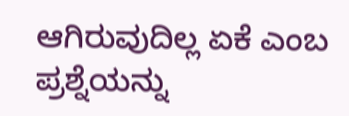ಆಗಿರುವುದಿಲ್ಲ ಏಕೆ ಎಂಬ ಪ್ರಶ್ನೆಯನ್ನು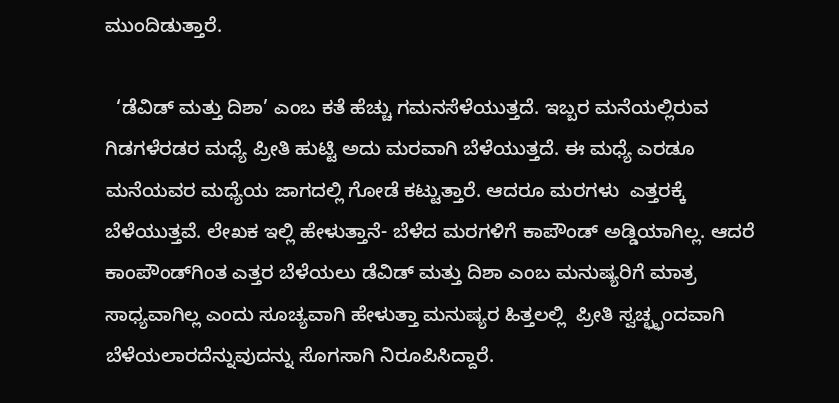ಮುಂದಿಡುತ್ತಾರೆ.

  ‘ಡೆವಿಡ್ ಮತ್ತು ದಿಶಾ’ ಎಂಬ ಕತೆ ಹೆಚ್ಚು ಗಮನಸೆಳೆಯುತ್ತದೆ. ಇಬ್ಬರ ಮನೆಯಲ್ಲಿರುವ ಗಿಡಗಳೆರಡರ ಮಧ್ಯೆ ಪ್ರೀತಿ ಹುಟ್ಟಿ ಅದು ಮರವಾಗಿ ಬೆಳೆಯುತ್ತದೆ. ಈ ಮಧ್ಯೆ ಎರಡೂ ಮನೆಯವರ ಮಧ್ಯೆಯ ಜಾಗದಲ್ಲಿ ಗೋಡೆ ಕಟ್ಟುತ್ತಾರೆ. ಆದರೂ ಮರಗಳು  ಎತ್ತರಕ್ಕೆ ಬೆಳೆಯುತ್ತವೆ. ಲೇಖಕ ಇಲ್ಲಿ ಹೇಳುತ್ತಾನೆ- ಬೆಳೆದ ಮರಗಳಿಗೆ ಕಾಪೌಂಡ್ ಅಡ್ಡಿಯಾಗಿಲ್ಲ. ಆದರೆ ಕಾಂಪೌಂಡ್‌ಗಿಂತ ಎತ್ತರ ಬೆಳೆಯಲು ಡೆವಿಡ್ ಮತ್ತು ದಿಶಾ ಎಂಬ ಮನುಷ್ಯರಿಗೆ ಮಾತ್ರ  ಸಾಧ್ಯವಾಗಿಲ್ಲ ಎಂದು ಸೂಚ್ಯವಾಗಿ ಹೇಳುತ್ತಾ ಮನುಷ್ಯರ ಹಿತ್ತಲಲ್ಲಿ  ಪ್ರೀತಿ ಸ್ವಚ್ಛ್ಛಂದವಾಗಿ ಬೆಳೆಯಲಾರದೆನ್ನುವುದನ್ನು ಸೊಗಸಾಗಿ ನಿರೂಪಿಸಿದ್ದಾರೆ.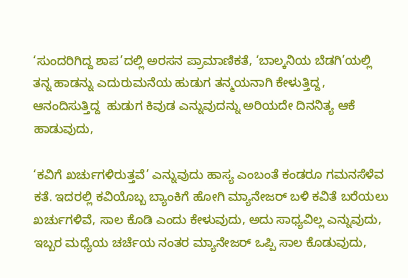‘ಸುಂದರಿಗಿದ್ದ ಶಾಪ’ದಲ್ಲಿ ಅರಸನ ಪ್ರಾಮಾಣಿಕತೆ, ‘ಬಾಲ್ಕನಿಯ ಬೆಡಗಿ’ಯಲ್ಲಿ ತನ್ನ ಹಾಡನ್ನು ಎದುರುಮನೆಯ ಹುಡುಗ ತನ್ಮಯನಾಗಿ ಕೇಳುತ್ತಿದ್ದ, ಆನಂದಿಸುತ್ತಿದ್ದ  ಹುಡುಗ ಕಿವುಡ ಎನ್ನುವುದನ್ನು ಅರಿಯದೇ ದಿನನಿತ್ಯ ಆಕೆ  ಹಾಡುವುದು,

‘ಕವಿಗೆ ಖರ್ಚುಗಳಿರುತ್ತವೆ’ ಎನ್ನುವುದು ಹಾಸ್ಯ ಎಂಬಂತೆ ಕಂಡರೂ ಗಮನಸೆಳೆವ ಕತೆ. ಇದರಲ್ಲಿ ಕವಿಯೊಬ್ಬ ಬ್ಯಾಂಕಿಗೆ ಹೋಗಿ ಮ್ಯಾನೇಜರ್ ಬಳಿ ಕವಿತೆ ಬರೆಯಲು ಖರ್ಚುಗಳಿವೆ, ಸಾಲ ಕೊಡಿ ಎಂದು ಕೇಳುವುದು, ಅದು ಸಾಧ್ಯವಿಲ್ಲ ಎನ್ನುವುದು, ಇಬ್ಬರ ಮಧ್ಯೆಯ ಚರ್ಚೆಯ ನಂತರ ಮ್ಯಾನೇಜರ್ ಒಪ್ಪಿ ಸಾಲ ಕೊಡುವುದು,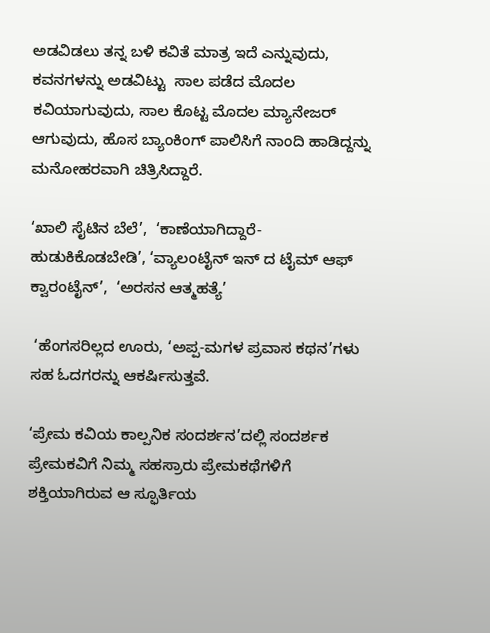ಅಡವಿಡಲು ತನ್ನ ಬಳಿ ಕವಿತೆ ಮಾತ್ರ ಇದೆ ಎನ್ನುವುದು, ಕವನಗಳನ್ನು ಅಡವಿಟ್ಟು  ಸಾಲ ಪಡೆದ ಮೊದಲ ಕವಿಯಾಗುವುದು, ಸಾಲ ಕೊಟ್ಟ ಮೊದಲ ಮ್ಯಾನೇಜರ್ ಆಗುವುದು, ಹೊಸ ಬ್ಯಾಂಕಿಂಗ್ ಪಾಲಿಸಿಗೆ ನಾಂದಿ ಹಾಡಿದ್ದನ್ನು ಮನೋಹರವಾಗಿ ಚಿತ್ರಿಸಿದ್ದಾರೆ.

‘ಖಾಲಿ ಸೈಟಿನ ಬೆಲೆ’,  ‘ಕಾಣೆಯಾಗಿದ್ದಾರೆ- ಹುಡುಕಿಕೊಡಬೇಡಿ’, ‘ವ್ಯಾಲಂಟೈನ್ ಇನ್ ದ ಟೈಮ್ ಆಫ್ ಕ್ವಾರಂಟೈನ್’,  ‘ಅರಸನ ಆತ್ಮಹತ್ಯೆ’

 ‘ಹೆಂಗಸರಿಲ್ಲದ ಊರು, ‘ಅಪ್ಪ-ಮಗಳ ಪ್ರವಾಸ ಕಥನ’ಗಳು ಸಹ ಓದಗರನ್ನು ಆಕರ್ಷಿಸುತ್ತವೆ.

‘ಪ್ರೇಮ ಕವಿಯ ಕಾಲ್ಪನಿಕ ಸಂದರ್ಶನ’ದಲ್ಲಿ ಸಂದರ್ಶಕ ಪ್ರೇಮಕವಿಗೆ ನಿಮ್ಮ ಸಹಸ್ರಾರು ಪ್ರೇಮಕಥೆಗಳಿಗೆ ಶಕ್ತಿಯಾಗಿರುವ ಆ ಸ್ಫೂರ್ತಿಯ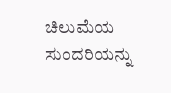ಚಿಲುಮೆಯ ಸುಂದರಿಯನ್ನು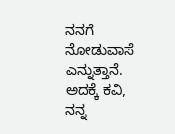ನನಗೆ ನೋಡುವಾಸೆ ಎನ್ನುತ್ತಾನೆ. ಅದಕ್ಕೆ ಕವಿ, ನನ್ನ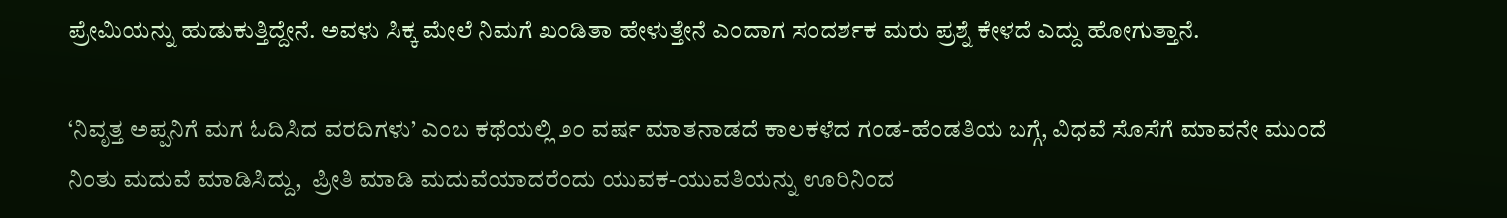ಪ್ರೇಮಿಯನ್ನು ಹುಡುಕುತ್ತಿದ್ದೇನೆ. ಅವಳು ಸಿಕ್ಕ ಮೇಲೆ ನಿಮಗೆ ಖಂಡಿತಾ ಹೇಳುತ್ತೇನೆ ಎಂದಾಗ ಸಂದರ್ಶಕ ಮರು ಪ್ರಶ್ನೆ ಕೇಳದೆ ಎದ್ದು ಹೋಗುತ್ತಾನೆ.

‘ನಿವೃತ್ತ ಅಪ್ಪನಿಗೆ ಮಗ ಓದಿಸಿದ ವರದಿಗಳು’ ಎಂಬ ಕಥೆಯಲ್ಲಿ ೨೦ ವರ್ಷ ಮಾತನಾಡದೆ ಕಾಲಕಳೆದ ಗಂಡ-ಹೆಂಡತಿಯ ಬಗ್ಗೆ, ವಿಧವೆ ಸೊಸೆಗೆ ಮಾವನೇ ಮುಂದೆ ನಿಂತು ಮದುವೆ ಮಾಡಿಸಿದ್ದು,  ಪ್ರೀತಿ ಮಾಡಿ ಮದುವೆಯಾದರೆಂದು ಯುವಕ-ಯುವತಿಯನ್ನು ಊರಿನಿಂದ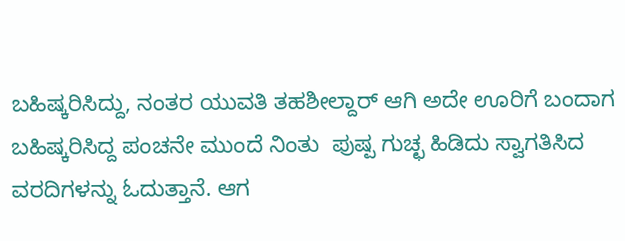ಬಹಿಷ್ಕರಿಸಿದ್ದು, ನಂತರ ಯುವತಿ ತಹಶೀಲ್ದಾರ್ ಆಗಿ ಅದೇ ಊರಿಗೆ ಬಂದಾಗ ಬಹಿಷ್ಕರಿಸಿದ್ದ ಪಂಚನೇ ಮುಂದೆ ನಿಂತು  ಪುಷ್ಪ ಗುಚ್ಛ ಹಿಡಿದು ಸ್ವಾಗತಿಸಿದ ವರದಿಗಳನ್ನು ಓದುತ್ತಾನೆ. ಆಗ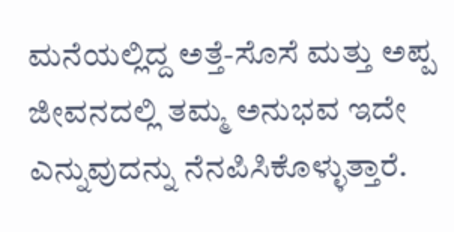ಮನೆಯಲ್ಲಿದ್ದ ಅತ್ತೆ-ಸೊಸೆ ಮತ್ತು ಅಪ್ಪ ಜೀವನದಲ್ಲಿ ತಮ್ಮ ಅನುಭವ ಇದೇ ಎನ್ನುವುದನ್ನು ನೆನಪಿಸಿಕೊಳ್ಳುತ್ತಾರೆ.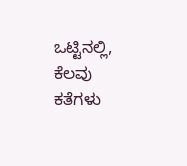ಒಟ್ಟಿನಲ್ಲಿ, ಕೆಲವು ಕತೆಗಳು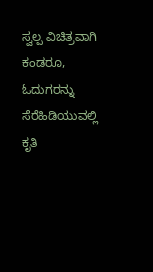ಸ್ವಲ್ಪ ವಿಚಿತ್ರವಾಗಿ ಕಂಡರೂ,  ಓದುಗರನ್ನು ಸೆರೆಹಿಡಿಯುವಲ್ಲಿ ಕೃತಿ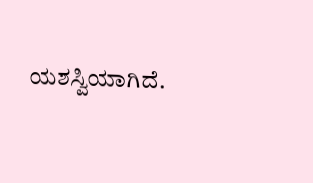ಯಶಸ್ವಿಯಾಗಿದೆ.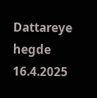Dattareye hegde 16.4.2025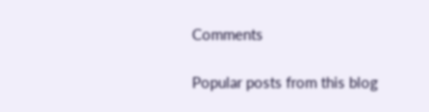Comments

Popular posts from this blog